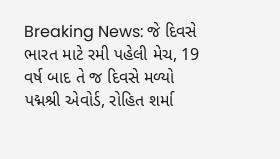Breaking News: જે દિવસે ભારત માટે રમી પહેલી મેચ, 19 વર્ષ બાદ તે જ દિવસે મળ્યો પદ્મશ્રી એવોર્ડ, રોહિત શર્મા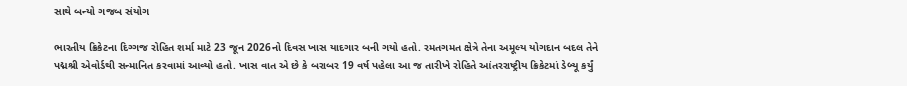સાથે બન્યો ગજબ સંયોગ

ભારતીય ક્રિકેટના દિગ્ગજ રોહિત શર્મા માટે 23 જૂન 2026નો દિવસ ખાસ યાદગાર બની ગયો હતો. રમતગમત ક્ષેત્રે તેના અમૂલ્ય યોગદાન બદલ તેને પદ્મશ્રી એવોર્ડથી સન્માનિત કરવામાં આવ્યો હતો. ખાસ વાત એ છે કે બરાબર 19 વર્ષ પહેલા આ જ તારીખે રોહિતે આંતરરાષ્ટ્રીય ક્રિકેટમાં ડેબ્યૂ કર્યું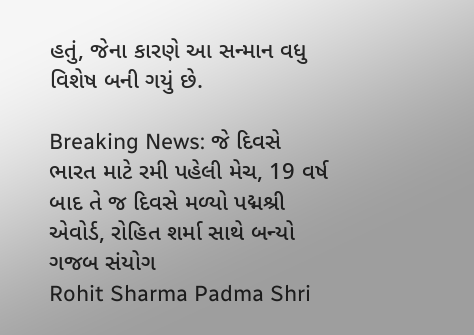હતું, જેના કારણે આ સન્માન વધુ વિશેષ બની ગયું છે.

Breaking News: જે દિવસે ભારત માટે રમી પહેલી મેચ, 19 વર્ષ બાદ તે જ દિવસે મળ્યો પદ્મશ્રી એવોર્ડ, રોહિત શર્મા સાથે બન્યો ગજબ સંયોગ
Rohit Sharma Padma Shri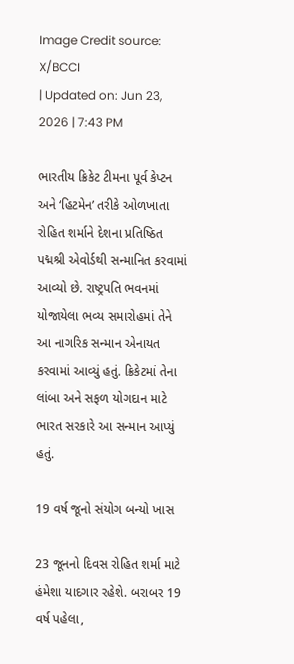Image Credit source: X/BCCI
| Updated on: Jun 23, 2026 | 7:43 PM

ભારતીય ક્રિકેટ ટીમના પૂર્વ કેપ્ટન અને ‘હિટમેન’ તરીકે ઓળખાતા રોહિત શર્માને દેશના પ્રતિષ્ઠિત પદ્મશ્રી એવોર્ડથી સન્માનિત કરવામાં આવ્યો છે. રાષ્ટ્રપતિ ભવનમાં યોજાયેલા ભવ્ય સમારોહમાં તેને આ નાગરિક સન્માન એનાયત કરવામાં આવ્યું હતું. ક્રિકેટમાં તેના લાંબા અને સફળ યોગદાન માટે ભારત સરકારે આ સન્માન આપ્યું હતું.

19 વર્ષ જૂનો સંયોગ બન્યો ખાસ

23 જૂનનો દિવસ રોહિત શર્મા માટે હંમેશા યાદગાર રહેશે. બરાબર 19 વર્ષ પહેલા,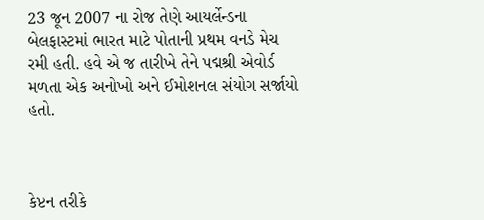23 જૂન 2007 ના રોજ તેણે આયર્લેન્ડના બેલફાસ્ટમાં ભારત માટે પોતાની પ્રથમ વનડે મેચ રમી હતી. હવે એ જ તારીખે તેને પદ્મશ્રી એવોર્ડ મળતા એક અનોખો અને ઈમોશનલ સંયોગ સર્જાયો હતો.



કેપ્ટન તરીકે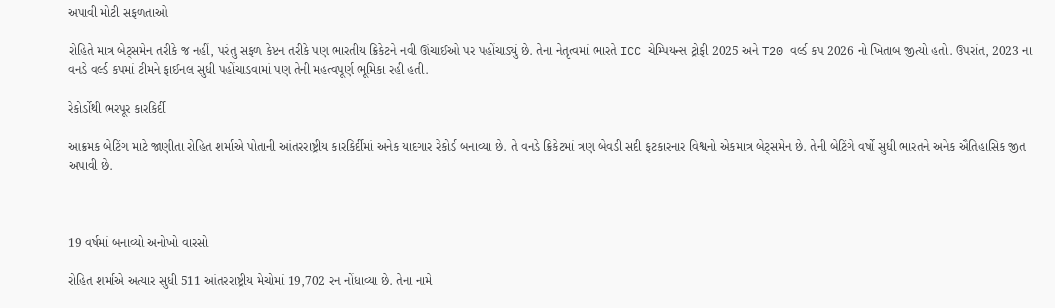અપાવી મોટી સફળતાઓ

રોહિતે માત્ર બેટ્સમેન તરીકે જ નહીં, પરંતુ સફળ કેપ્ટન તરીકે પણ ભારતીય ક્રિકેટને નવી ઊંચાઈઓ પર પહોંચાડ્યું છે. તેના નેતૃત્વમાં ભારતે ICC ચેમ્પિયન્સ ટ્રોફી 2025 અને T20 વર્લ્ડ કપ 2026 નો ખિતાબ જીત્યો હતો. ઉપરાંત, 2023 ના વનડે વર્લ્ડ કપમાં ટીમને ફાઈનલ સુધી પહોંચાડવામાં પણ તેની મહત્વપૂર્ણ ભૂમિકા રહી હતી.

રેકોર્ડોથી ભરપૂર કારકિર્દી

આક્રમક બેટિંગ માટે જાણીતા રોહિત શર્માએ પોતાની આંતરરાષ્ટ્રીય કારકિર્દીમાં અનેક યાદગાર રેકોર્ડ બનાવ્યા છે. તે વનડે ક્રિકેટમાં ત્રણ બેવડી સદી ફટકારનાર વિશ્વનો એકમાત્ર બેટ્સમેન છે. તેની બેટિંગે વર્ષો સુધી ભારતને અનેક ઐતિહાસિક જીત અપાવી છે.



19 વર્ષમાં બનાવ્યો અનોખો વારસો

રોહિત શર્માએ અત્યાર સુધી 511 આંતરરાષ્ટ્રીય મેચોમાં 19,702 રન નોંધાવ્યા છે. તેના નામે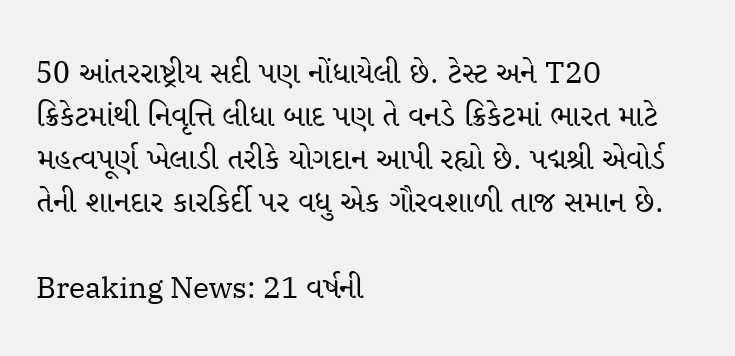50 આંતરરાષ્ટ્રીય સદી પણ નોંધાયેલી છે. ટેસ્ટ અને T20 ક્રિકેટમાંથી નિવૃત્તિ લીધા બાદ પણ તે વનડે ક્રિકેટમાં ભારત માટે મહત્વપૂર્ણ ખેલાડી તરીકે યોગદાન આપી રહ્યો છે. પદ્મશ્રી એવોર્ડ તેની શાનદાર કારકિર્દી પર વધુ એક ગૌરવશાળી તાજ સમાન છે.

Breaking News: 21 વર્ષની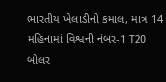ભારતીય ખેલાડીનો કમાલ, માત્ર 14 મહિનામાં વિશ્વની નંબર-1 T20 બોલર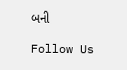બની

Follow Us